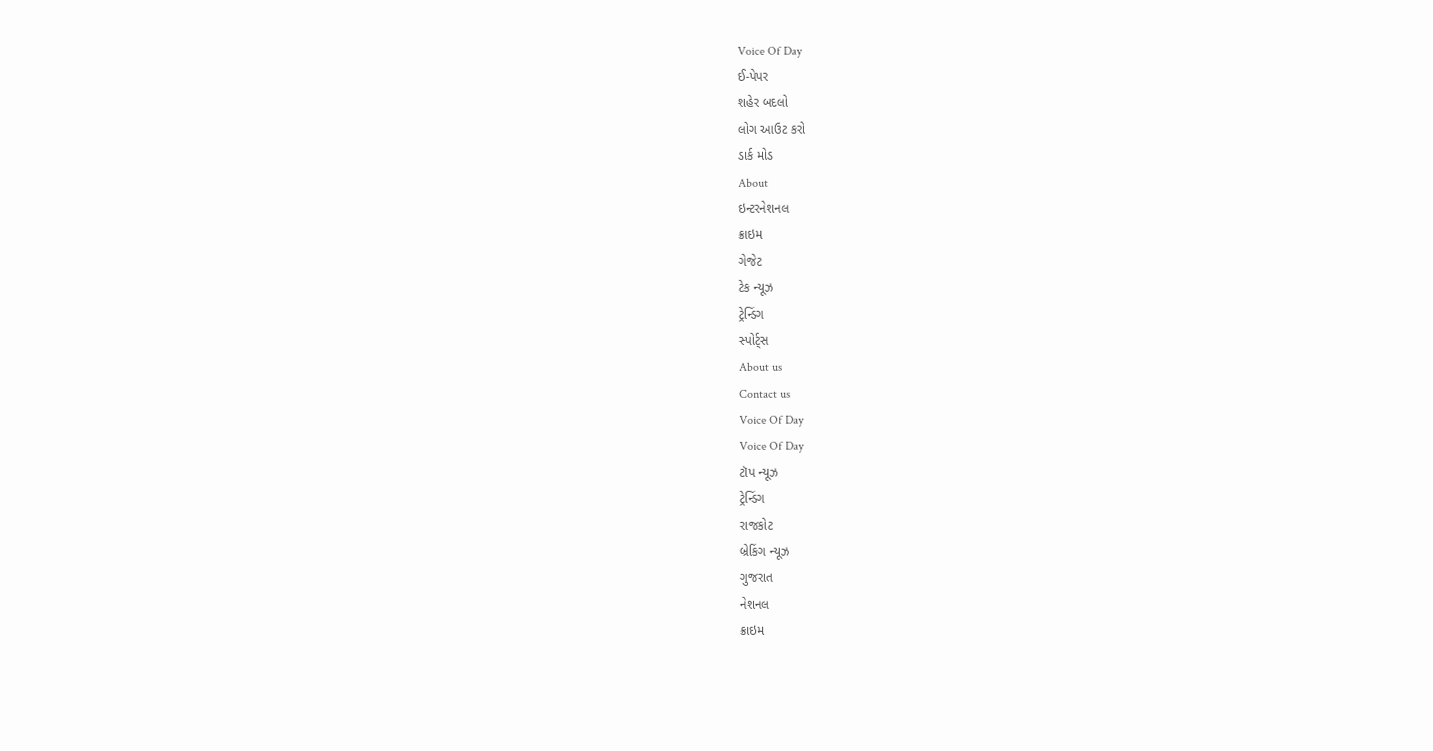Voice Of Day
ઈ-પેપર
શહેર બદલો
લોગ આઉટ કરો
ડાર્ક મોડ
About
ઇન્ટરનેશનલ
ક્રાઇમ
ગેજેટ
ટેક ન્યૂઝ
ટ્રેન્ડિંગ
સ્પોર્ટ્સ
About us
Contact us
Voice Of Day
Voice Of Day
ટૉપ ન્યૂઝ
ટ્રેન્ડિંગ
રાજકોટ
બ્રેકિંગ ન્યૂઝ
ગુજરાત
નેશનલ
ક્રાઇમ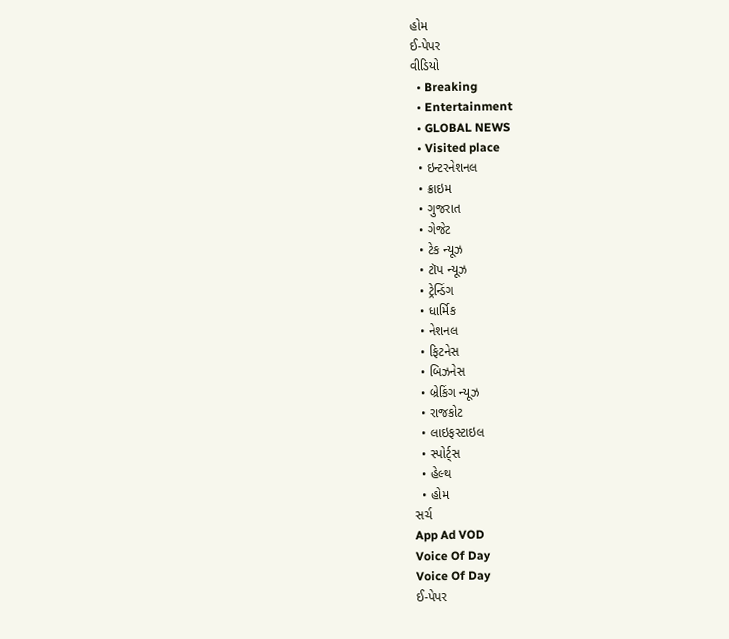હોમ
ઈ-પેપર
વીડિયો
  • Breaking
  • Entertainment
  • GLOBAL NEWS
  • Visited place
  • ઇન્ટરનેશનલ
  • ક્રાઇમ
  • ગુજરાત
  • ગેજેટ
  • ટેક ન્યૂઝ
  • ટૉપ ન્યૂઝ
  • ટ્રેન્ડિંગ
  • ધાર્મિક
  • નેશનલ
  • ફિટનેસ
  • બિઝનેસ
  • બ્રેકિંગ ન્યૂઝ
  • રાજકોટ
  • લાઇફસ્ટાઇલ
  • સ્પોર્ટ્સ
  • હેલ્થ
  • હોમ
સર્ચ
App Ad VOD
Voice Of Day
Voice Of Day
ઈ-પેપર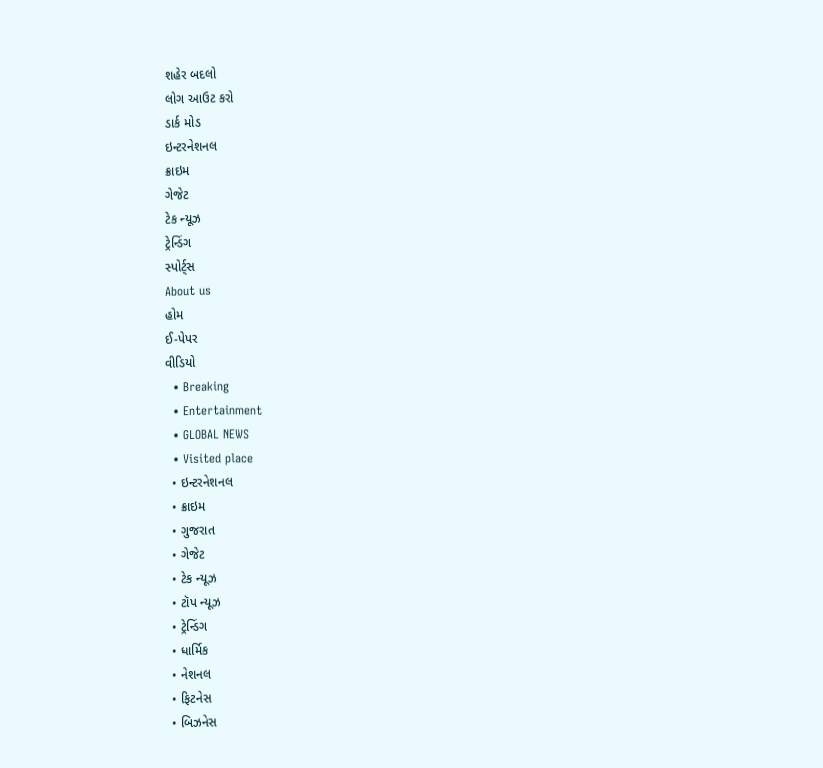શહેર બદલો
લોગ આઉટ કરો
ડાર્ક મોડ
ઇન્ટરનેશનલ
ક્રાઇમ
ગેજેટ
ટેક ન્યૂઝ
ટ્રેન્ડિંગ
સ્પોર્ટ્સ
About us
હોમ
ઈ-પેપર
વીડિયો
  • Breaking
  • Entertainment
  • GLOBAL NEWS
  • Visited place
  • ઇન્ટરનેશનલ
  • ક્રાઇમ
  • ગુજરાત
  • ગેજેટ
  • ટેક ન્યૂઝ
  • ટૉપ ન્યૂઝ
  • ટ્રેન્ડિંગ
  • ધાર્મિક
  • નેશનલ
  • ફિટનેસ
  • બિઝનેસ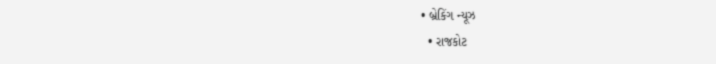• બ્રેકિંગ ન્યૂઝ
  • રાજકોટ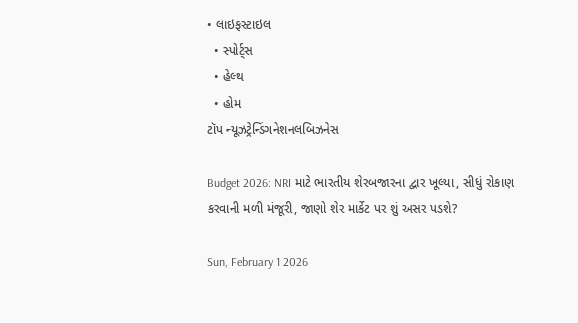• લાઇફસ્ટાઇલ
  • સ્પોર્ટ્સ
  • હેલ્થ
  • હોમ
ટૉપ ન્યૂઝટ્રેન્ડિંગનેશનલબિઝનેસ

Budget 2026: NRI માટે ભારતીય શેરબજારના દ્વાર ખૂલ્યા, સીધું રોકાણ કરવાની મળી મંજૂરી, જાણો શેર માર્કેટ પર શું અસર પડશે?

Sun, February 1 2026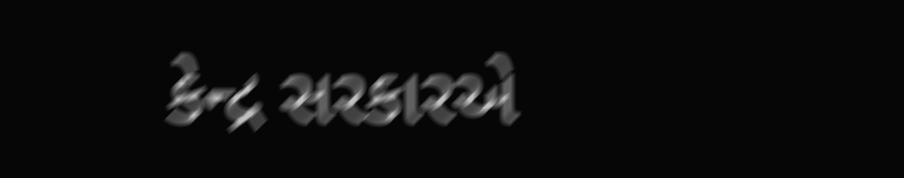કેન્દ્ર સરકારએ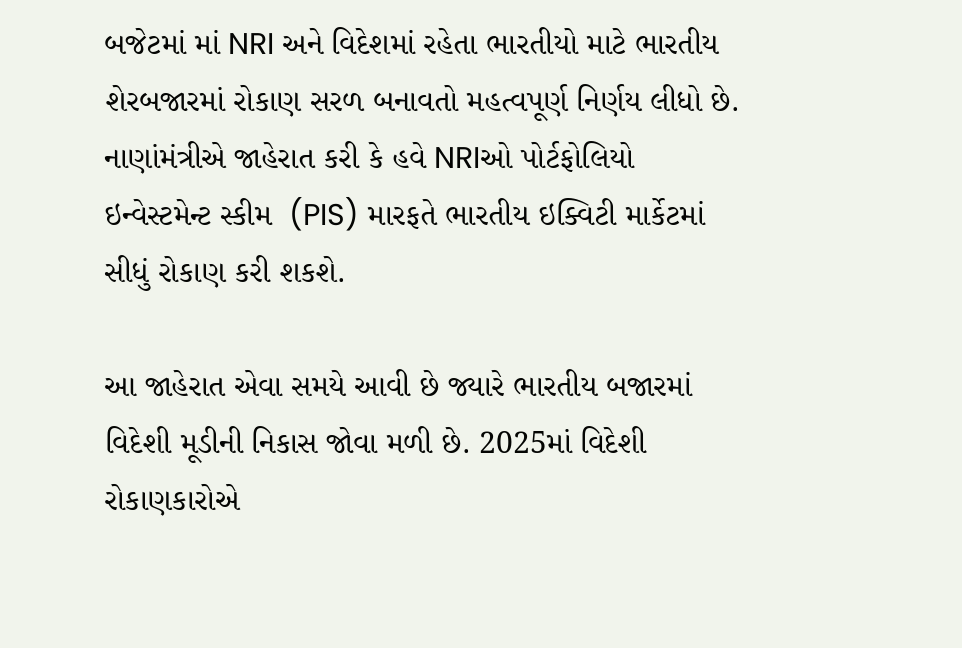બજેટમાં માં NRI અને વિદેશમાં રહેતા ભારતીયો માટે ભારતીય શેરબજારમાં રોકાણ સરળ બનાવતો મહત્વપૂર્ણ નિર્ણય લીધો છે. નાણાંમંત્રીએ જાહેરાત કરી કે હવે NRIઓ પોર્ટફોલિયો ઇન્વેસ્ટમેન્ટ સ્કીમ  (PIS) મારફતે ભારતીય ઇક્વિટી માર્કેટમાં સીધું રોકાણ કરી શકશે.

આ જાહેરાત એવા સમયે આવી છે જ્યારે ભારતીય બજારમાં વિદેશી મૂડીની નિકાસ જોવા મળી છે. 2025માં વિદેશી રોકાણકારોએ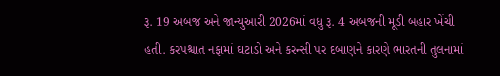રૂ. 19 અબજ અને જાન્યુઆરી 2026માં વધુ રૂ. 4 અબજની મૂડી બહાર ખેંચી હતી. કરપશ્ચાત નફામાં ઘટાડો અને કરન્સી પર દબાણને કારણે ભારતની તુલનામાં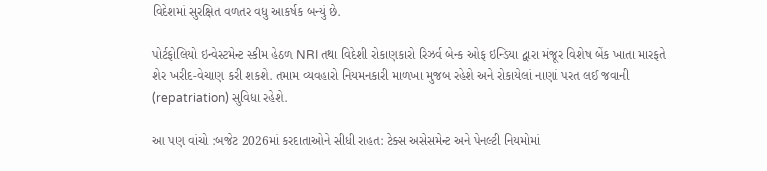વિદેશમાં સુરક્ષિત વળતર વધુ આકર્ષક બન્યું છે.

પોર્ટફોલિયો ઇન્વેસ્ટમેન્ટ સ્કીમ હેઠળ NRI તથા વિદેશી રોકાણકારો રિઝર્વ બેન્ક ઓફ ઇન્ડિયા દ્વારા મંજૂર વિશેષ બેંક ખાતા મારફતે શેર ખરીદ-વેચાણ કરી શકશે. તમામ વ્યવહારો નિયમનકારી માળખા મુજબ રહેશે અને રોકાયેલાં નાણાં પરત લઈ જવાની (repatriation) સુવિધા રહેશે.

આ પણ વાંચો :બજેટ 2026માં કરદાતાઓને સીધી રાહત: ટેક્સ અસેસમેન્ટ અને પેનલ્ટી નિયમોમાં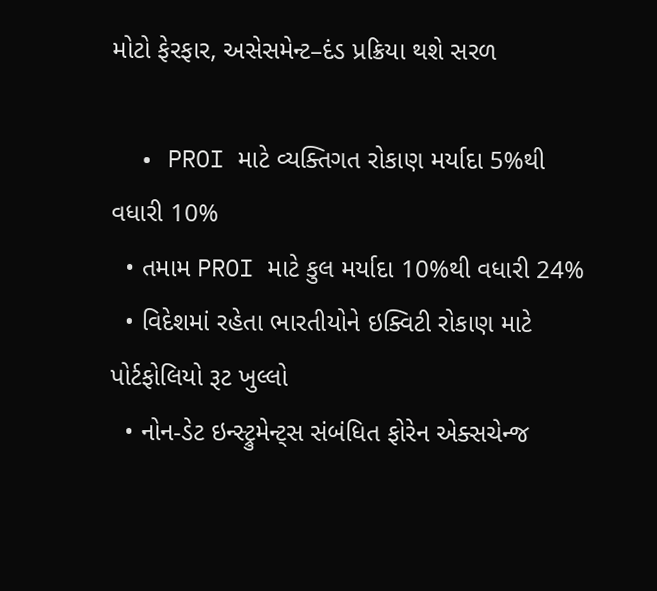મોટો ફેરફાર, અસેસમેન્ટ–દંડ પ્રક્રિયા થશે સરળ

  • PROI માટે વ્યક્તિગત રોકાણ મર્યાદા 5%થી વધારી 10%
  • તમામ PROI માટે કુલ મર્યાદા 10%થી વધારી 24%
  • વિદેશમાં રહેતા ભારતીયોને ઇક્વિટી રોકાણ માટે પોર્ટફોલિયો રૂટ ખુલ્લો
  • નોન-ડેટ ઇન્સ્ટ્રુમેન્ટ્સ સંબંધિત ફોરેન એક્સચેન્જ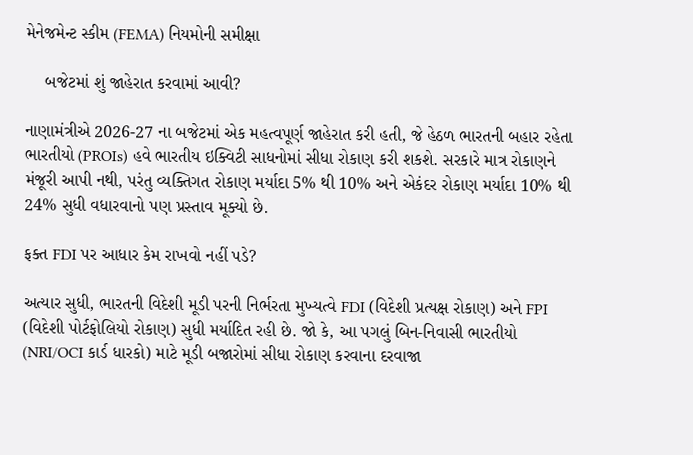મેનેજમેન્ટ સ્કીમ (FEMA) નિયમોની સમીક્ષા

    બજેટમાં શું જાહેરાત કરવામાં આવી?

નાણામંત્રીએ 2026-27 ના બજેટમાં એક મહત્વપૂર્ણ જાહેરાત કરી હતી, જે હેઠળ ભારતની બહાર રહેતા ભારતીયો (PROIs) હવે ભારતીય ઇક્વિટી સાધનોમાં સીધા રોકાણ કરી શકશે. સરકારે માત્ર રોકાણને મંજૂરી આપી નથી, પરંતુ વ્યક્તિગત રોકાણ મર્યાદા 5% થી 10% અને એકંદર રોકાણ મર્યાદા 10% થી 24% સુધી વધારવાનો પણ પ્રસ્તાવ મૂક્યો છે.

ફક્ત FDI પર આધાર કેમ રાખવો નહીં પડે?

અત્યાર સુધી, ભારતની વિદેશી મૂડી પરની નિર્ભરતા મુખ્યત્વે FDI (વિદેશી પ્રત્યક્ષ રોકાણ) અને FPI (વિદેશી પોર્ટફોલિયો રોકાણ) સુધી મર્યાદિત રહી છે. જો કે, આ પગલું બિન-નિવાસી ભારતીયો (NRI/OCI કાર્ડ ધારકો) માટે મૂડી બજારોમાં સીધા રોકાણ કરવાના દરવાજા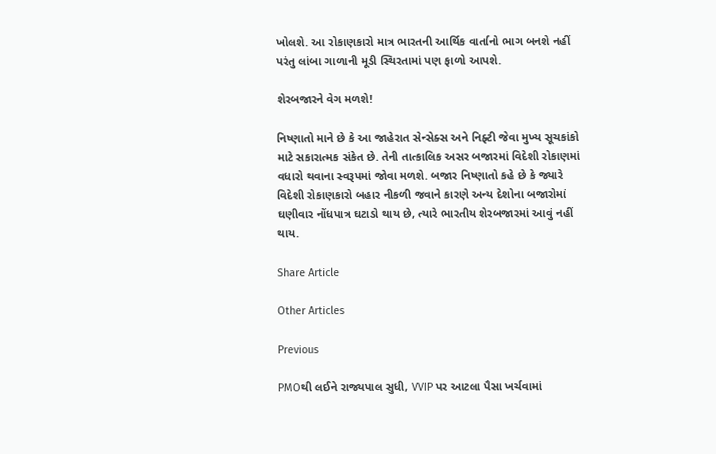ખોલશે. આ રોકાણકારો માત્ર ભારતની આર્થિક વાર્તાનો ભાગ બનશે નહીં પરંતુ લાંબા ગાળાની મૂડી સ્થિરતામાં પણ ફાળો આપશે.

શેરબજારને વેગ મળશે!

નિષ્ણાતો માને છે કે આ જાહેરાત સેન્સેક્સ અને નિફ્ટી જેવા મુખ્ય સૂચકાંકો માટે સકારાત્મક સંકેત છે. તેની તાત્કાલિક અસર બજારમાં વિદેશી રોકાણમાં વધારો થવાના સ્વરૂપમાં જોવા મળશે. બજાર નિષ્ણાતો કહે છે કે જ્યારે વિદેશી રોકાણકારો બહાર નીકળી જવાને કારણે અન્ય દેશોના બજારોમાં ઘણીવાર નોંધપાત્ર ઘટાડો થાય છે, ત્યારે ભારતીય શેરબજારમાં આવું નહીં થાય.

Share Article

Other Articles

Previous

PMOથી લઈને રાજ્યપાલ સુધી, VVIP પર આટલા પૈસા ખર્ચવામાં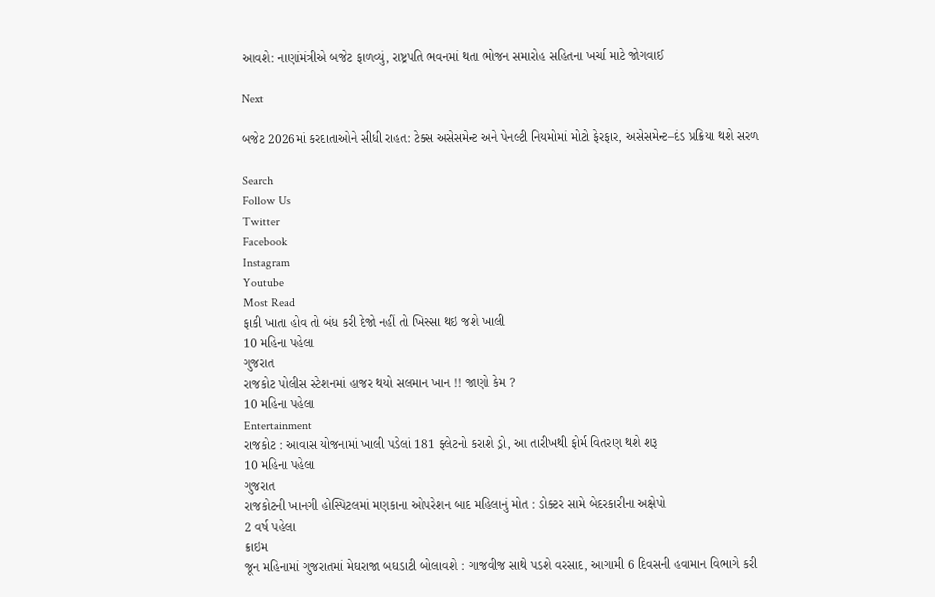આવશે: નાણાંમંત્રીએ બજેટ ફાળવ્યું, રાષ્ટ્રપતિ ભવનમાં થતા ભોજન સમારોહ સહિતના ખર્ચા માટે જોગવાઈ

Next

બજેટ 2026માં કરદાતાઓને સીધી રાહત: ટેક્સ અસેસમેન્ટ અને પેનલ્ટી નિયમોમાં મોટો ફેરફાર, અસેસમેન્ટ–દંડ પ્રક્રિયા થશે સરળ

Search
Follow Us
Twitter
Facebook
Instagram
Youtube
Most Read
ફાકી ખાતા હોવ તો બંધ કરી દેજો નહીં તો ખિસ્સા થઇ જશે ખાલી
10 મહિના પહેલા
ગુજરાત
રાજકોટ પોલીસ સ્ટેશનમાં હાજર થયો સલમાન ખાન !! જાણો કેમ ?
10 મહિના પહેલા
Entertainment
રાજકોટ : આવાસ યોજનામાં ખાલી પડેલાં 181 ફ્લેટનો કરાશે ડ્રો, આ તારીખથી ફોર્મ વિતરણ થશે શરૂ
10 મહિના પહેલા
ગુજરાત
રાજકોટની ખાનગી હોસ્પિટલમાં મણકાના ઓપરેશન બાદ મહિલાનું મોત : ડોક્ટર સામે બેદરકારીના અક્ષેપો
2 વર્ષ પહેલા
ક્રાઇમ
જૂન મહિનામાં ગુજરાતમાં મેઘરાજા બઘડાટી બોલાવશે : ગાજવીજ સાથે પડશે વરસાદ, આગામી 6 દિવસની હવામાન વિભાગે કરી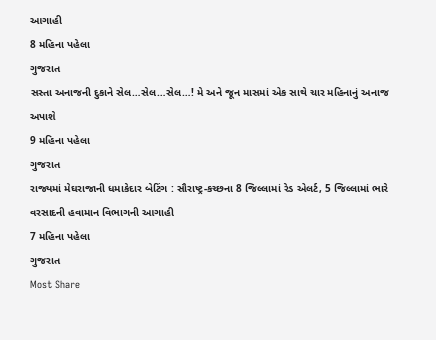આગાહી
8 મહિના પહેલા
ગુજરાત
સસ્તા અનાજની દુકાને સેલ…સેલ…સેલ…! મે અને જૂન માસમાં એક સાથે ચાર મહિનાનું અનાજ અપાશે
9 મહિના પહેલા
ગુજરાત
રાજ્યમાં મેઘરાજાની ધમાકેદાર બેટિંગ : સૌરાષ્ટ્ર-કચ્છના 8 જિલ્લામાં રેડ એલર્ટ, 5 જિલ્લામાં ભારે વરસાદની હવામાન વિભાગની આગાહી
7 મહિના પહેલા
ગુજરાત
Most Share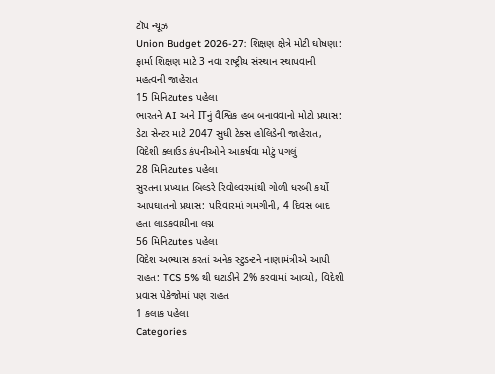ટૉપ ન્યૂઝ
Union Budget 2026-27: શિક્ષણ ક્ષેત્રે મોટી ઘોષણા: ફાર્મા શિક્ષણ માટે 3 નવા રાષ્ટ્રીય સંસ્થાન સ્થાપવાની મહત્વની જાહેરાત
15 મિનિટutes પહેલા
ભારતને AI અને ITનું વૈશ્વિક હબ બનાવવાનો મોટો પ્રયાસ: ડેટા સેન્ટર માટે 2047 સુધી ટેક્સ હોલિડેની જાહેરાત, વિદેશી ક્લાઉડ કંપનીઓને આકર્ષવા મોટું પગલું
28 મિનિટutes પહેલા
સુરતના પ્રખ્યાત બિલ્ડરે રિવોલ્વરમાંથી ગોળી ધરબી કર્યો આપઘાતનો પ્રયાસ: પરિવારમાં ગમગીની, 4 દિવસ બાદ હતા લાડકવાયીના લગ્ન
56 મિનિટutes પહેલા
વિદેશ અભ્યાસ કરતાં અનેક સ્ટુડન્ટને નાણામંત્રીએ આપી રાહત: TCS 5% થી ઘટાડીને 2% કરવામાં આવ્યો, વિદેશી પ્રવાસ પેકેજોમાં પણ રાહત
1 કલાક પહેલા
Categories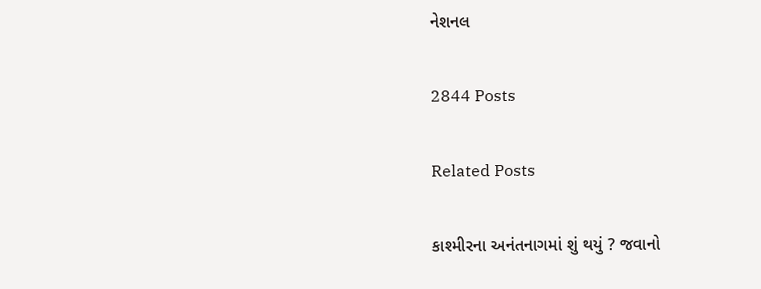નેશનલ

2844 Posts

Related Posts

કાશ્મીરના અનંતનાગમાં શું થયું ? જવાનો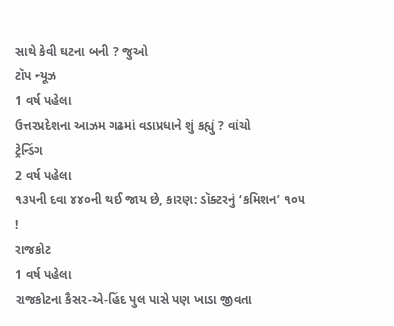સાથે કેવી ઘટના બની ? જુઓ
ટૉપ ન્યૂઝ
1 વર્ષ પહેલા
ઉત્તરપ્રદેશના આઝમ ગઢમાં વડાપ્રધાને શું કહ્યું ? વાંચો
ટ્રેન્ડિંગ
2 વર્ષ પહેલા
૧૩૫ની દવા ૪૪૦ની થઈ જાય છે, કારણ: ડૉક્ટરનું ‘કમિશન’ ૧૦૫ !
રાજકોટ
1 વર્ષ પહેલા
રાજકોટના કૈસર-એ-હિંદ પુલ પાસે પણ ખાડા જીવતા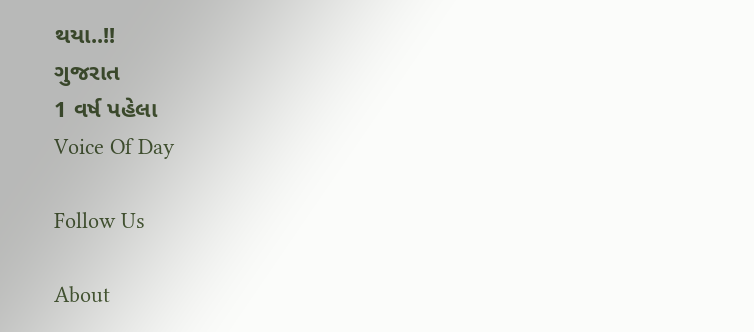થયા..!!
ગુજરાત
1 વર્ષ પહેલા
Voice Of Day

Follow Us

About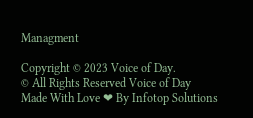Managment

Copyright © 2023 Voice of Day.
© All Rights Reserved Voice of Day
Made With Love ❤ By Infotop Solutions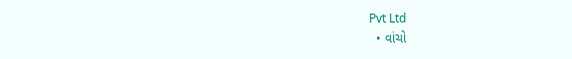Pvt Ltd
  • વાંચો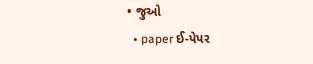• જુઓ
  • paper ઈ-પેપર